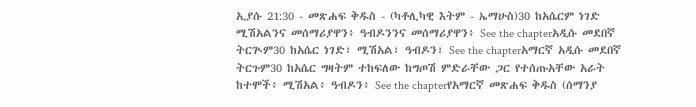ኢያሱ 21:30 - መጽሐፍ ቅዱስ - (ካቶሊካዊ እትም - ኤማሁስ)30 ከአሴርም ነገድ ሚሽአልንና መሰማሪያዋን፥ ዓብዶንንና መሰማሪያዋን፥ See the chapterአዲሱ መደበኛ ትርጒም30 ከአሴር ነገድ፣ ሚሽአል፣ ዓብዶን፣ See the chapterአማርኛ አዲሱ መደበኛ ትርጉም30 ከአሴር ግዛትም ተከፍለው ከግጦሽ ምድራቸው ጋር የተሰጡአቸው አራት ከተሞች፥ ሚሽአል፥ ዓብዶን፥ See the chapterየአማርኛ መጽሐፍ ቅዱስ (ሰማንያ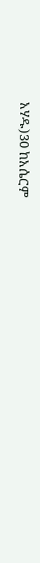አሃዱ)30 ከአሴርም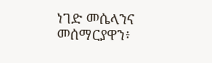ነገድ መሴላንና መሰማርያዋን፥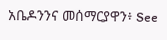አቤዶንንና መሰማርያዋን፥ See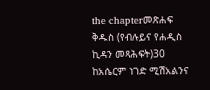the chapterመጽሐፍ ቅዱስ (የብሉይና የሐዲስ ኪዳን መጻሕፍት)30 ከአሴርም ነገድ ሚሽአልንና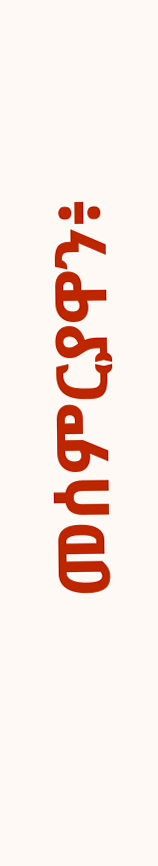መሰምርያዋን፥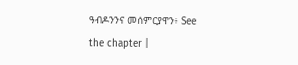ዓብዶንንና መሰምርያዋን፥ See the chapter |